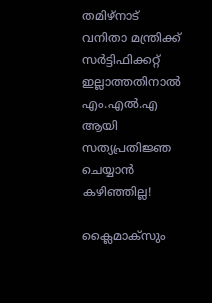തമിഴ്നാട് വനിതാ മന്ത്രിക്ക് സർട്ടിഫിക്കറ്റ് ഇല്ലാത്തതിനാൽ എം.എൽ.എ ആയി സത്യപ്രതിജ്ഞ ചെയ്യാൻ കഴിഞ്ഞില്ല!

ക്ലൈമാക്‌സും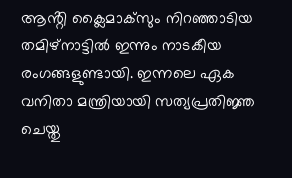ആൻ്റി ക്ലൈമാക്‌സും നിറഞ്ഞാടിയ തമിഴ്നാട്ടിൽ ഇന്നും നാടകീയ രംഗങ്ങളുണ്ടായി. ഇന്നലെ ഏക വനിതാ മന്ത്രിയായി സത്യപ്രതിജ്ഞ ചെയ്തു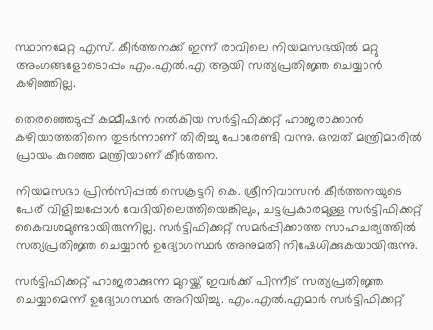സ്ഥാനമേറ്റ എസ്. കീർത്തനക്ക് ഇന്ന് രാവിലെ നിയമസഭയിൽ മറ്റു അംഗങ്ങളോടൊപ്പം എം.എൽ.എ ആയി സത്യപ്രതിജ്ഞ ചെയ്യാൻ കഴിഞ്ഞില്ല.

തെരഞ്ഞെടുപ്പ് കമ്മീഷൻ നൽകിയ സർട്ടിഫിക്കറ്റ് ഹാജരാക്കാൻ കഴിയാത്തതിനെ തുടർന്നാണ് തിരിച്ചു പോരേണ്ടി വന്നു. ഒമ്പത് മന്ത്രിമാരിൽ പ്രായം കുറഞ്ഞ മന്ത്രിയാണ് കീർത്തന.

നിയമസഭാ പ്രിൻസിപ്പൽ സെക്രട്ടറി കെ. ശ്രീനിവാസൻ കീർത്തനയുടെ പേര് വിളിച്ചപ്പോൾ വേദിയിലെത്തിയെങ്കിലും, ചട്ടപ്രകാരമുള്ള സർട്ടിഫിക്കറ്റ് കൈവശമുണ്ടായിരുന്നില്ല. സർട്ടിഫിക്കറ്റ് സമർപ്പിക്കാത്ത സാഹചര്യത്തിൽ സത്യപ്രതിജ്ഞ ചെയ്യാൻ ഉദ്യോഗസ്ഥർ അനുമതി നിഷേധിക്കുകയായിരുന്നു.

സർട്ടിഫിക്കറ്റ് ഹാജരാക്കുന്ന മുറയ്ക്ക് ഇവർക്ക് പിന്നീട് സത്യപ്രതിജ്ഞ ചെയ്യാമെന്ന് ഉദ്യോഗസ്ഥർ അറിയിച്ചു. എം.എൽ.എമാർ സർട്ടിഫിക്കറ്റ്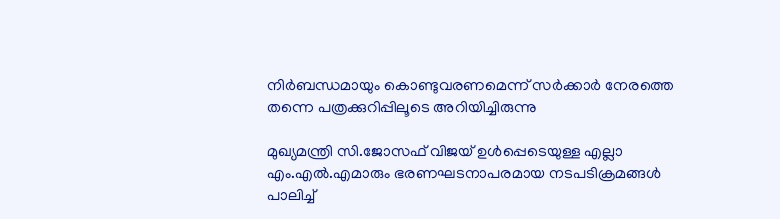നിർബന്ധമായും കൊണ്ടുവരണമെന്ന് സർക്കാർ നേരത്തെ തന്നെ പത്രക്കുറിപ്പിലൂടെ അറിയിച്ചിരുന്നു

മുഖ്യമന്ത്രി സി.ജോസഫ് വിജയ് ഉൾപ്പെടെയുള്ള എല്ലാ എം.എൽ.എമാരും ഭരണഘടനാപരമായ നടപടിക്രമങ്ങൾ പാലിച്ച്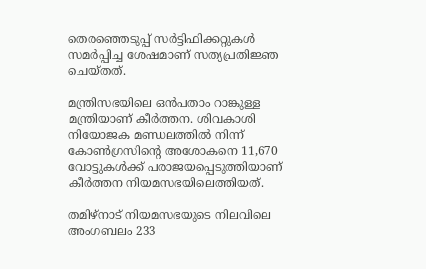തെരഞ്ഞെടുപ്പ് സർട്ടിഫിക്കറ്റുകൾ സമർപ്പിച്ച ശേഷമാണ് സത്യപ്രതിജ്ഞ ചെയ്‌തത്‌.

മന്ത്രിസഭയിലെ ഒൻപതാം റാങ്കുള്ള മന്ത്രിയാണ് കീർത്തന. ശിവകാശി നിയോജക മണ്ഡലത്തിൽ നിന്ന് കോൺഗ്രസിന്റെ അശോകനെ 11,670 വോട്ടുകൾക്ക് പരാജയപ്പെടുത്തിയാണ് കീർത്തന നിയമസഭയിലെത്തിയത്.

തമിഴ്‌നാട് നിയമസഭയുടെ നിലവിലെ അംഗബലം 233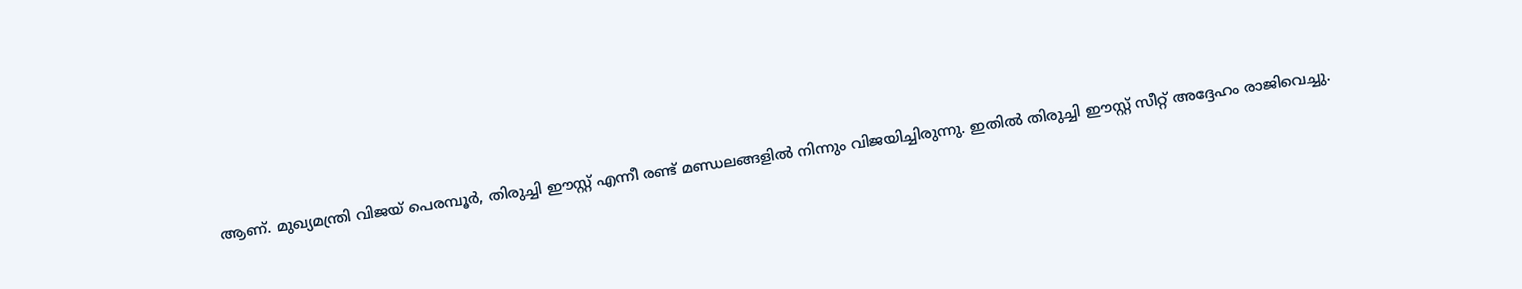ആണ്. മുഖ്യമന്ത്രി വിജയ് പെരമ്പൂർ, തിരുച്ചി ഈസ്റ്റ് എന്നീ രണ്ട് മണ്ഡലങ്ങളിൽ നിന്നും വിജയിച്ചിരുന്നു. ഇതിൽ തിരുച്ചി ഈസ്റ്റ് സീറ്റ് അദ്ദേഹം രാജിവെച്ചു.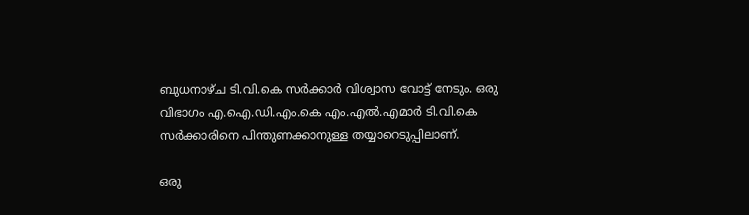ബുധനാഴ്ച ടി.വി.കെ സർക്കാർ വിശ്വാസ വോട്ട് നേടും. ഒരു വിഭാഗം എ.ഐ.ഡി.എം.കെ എം.എൽ.എമാർ ടി.വി.കെ സർക്കാരിനെ പിന്തുണക്കാനുള്ള തയ്യാറെടുപ്പിലാണ്.

ഒരു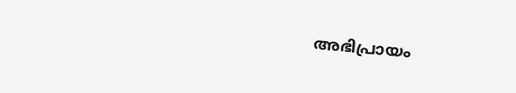അഭിപ്രായം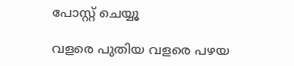പോസ്റ്റ് ചെയ്യൂ

വളരെ പുതിയ വളരെ പഴയ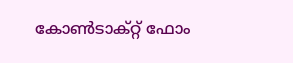കോൺടാക്റ്റ് ഫോം